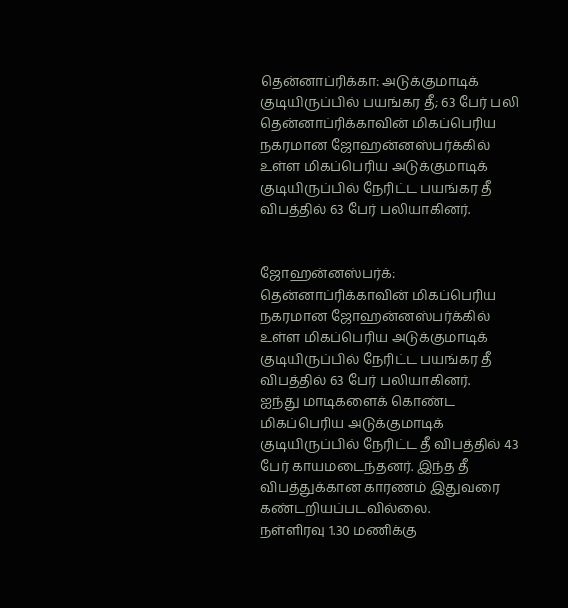தென்னாப்ரிக்கா: அடுக்குமாடிக் குடியிருப்பில் பயங்கர தீ; 63 பேர் பலி
தென்னாப்ரிக்காவின் மிகப்பெரிய நகரமான ஜோஹன்னஸ்பர்க்கில் உள்ள மிகப்பெரிய அடுக்குமாடிக் குடியிருப்பில் நேரிட்ட பயங்கர தீ விபத்தில் 63 பேர் பலியாகினர்.


ஜோஹன்னஸ்பர்க்: தென்னாப்ரிக்காவின் மிகப்பெரிய நகரமான ஜோஹன்னஸ்பர்க்கில் உள்ள மிகப்பெரிய அடுக்குமாடிக் குடியிருப்பில் நேரிட்ட பயங்கர தீ விபத்தில் 63 பேர் பலியாகினர்.
ஐந்து மாடிகளைக் கொண்ட மிகப்பெரிய அடுக்குமாடிக் குடியிருப்பில் நேரிட்ட தீ விபத்தில் 43 பேர் காயமடைந்தனர். இந்த தீ விபத்துக்கான காரணம் இதுவரை கண்டறியப்படவில்லை.
நள்ளிரவு 1.30 மணிக்கு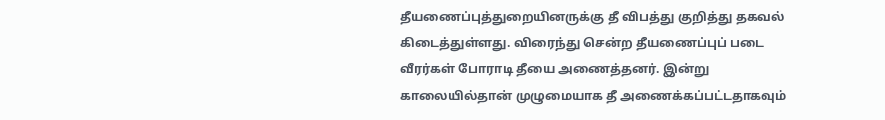தீயணைப்புத்துறையினருக்கு தீ விபத்து குறித்து தகவல் கிடைத்துள்ளது. விரைந்து சென்ற தீயணைப்புப் படை வீரர்கள் போராடி தீயை அணைத்தனர். இன்று காலையில்தான் முழுமையாக தீ அணைக்கப்பட்டதாகவும்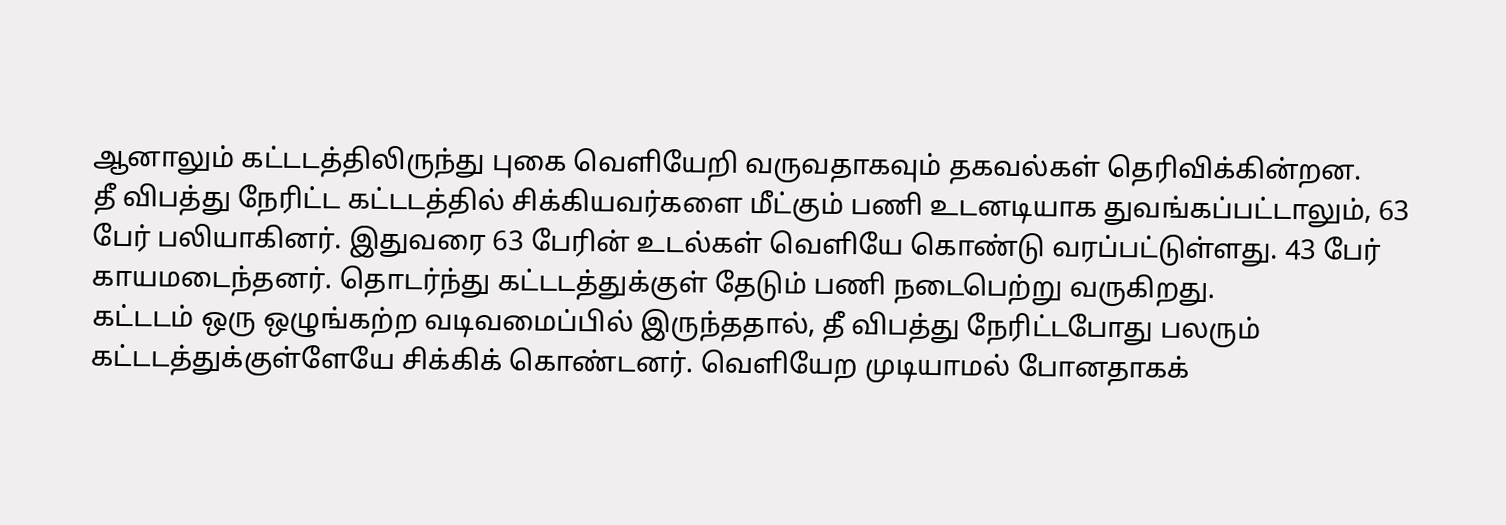ஆனாலும் கட்டடத்திலிருந்து புகை வெளியேறி வருவதாகவும் தகவல்கள் தெரிவிக்கின்றன.
தீ விபத்து நேரிட்ட கட்டடத்தில் சிக்கியவர்களை மீட்கும் பணி உடனடியாக துவங்கப்பட்டாலும், 63 பேர் பலியாகினர். இதுவரை 63 பேரின் உடல்கள் வெளியே கொண்டு வரப்பட்டுள்ளது. 43 பேர் காயமடைந்தனர். தொடர்ந்து கட்டடத்துக்குள் தேடும் பணி நடைபெற்று வருகிறது.
கட்டடம் ஒரு ஒழுங்கற்ற வடிவமைப்பில் இருந்ததால், தீ விபத்து நேரிட்டபோது பலரும் கட்டடத்துக்குள்ளேயே சிக்கிக் கொண்டனர். வெளியேற முடியாமல் போனதாகக்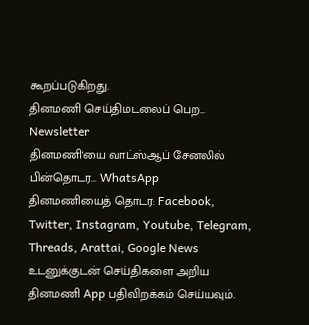கூறப்படுகிறது.
தினமணி செய்திமடலைப் பெற... Newsletter
தினமணி'யை வாட்ஸ்ஆப் சேனலில் பின்தொடர... WhatsApp
தினமணியைத் தொடர: Facebook, Twitter, Instagram, Youtube, Telegram, Threads, Arattai, Google News
உடனுக்குடன் செய்திகளை அறிய தினமணி App பதிவிறக்கம் செய்யவும்.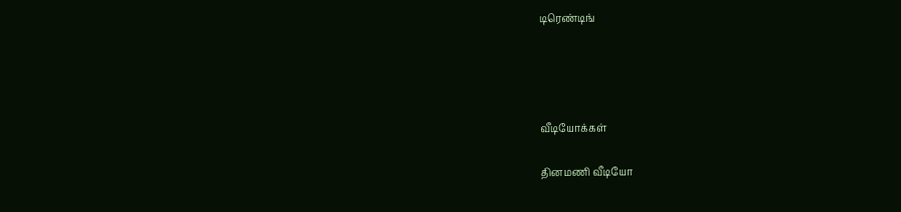டிரெண்டிங்




வீடியோக்கள்

தினமணி வீடியோ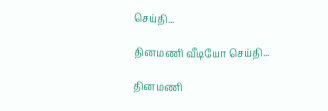செய்தி...

தினமணி வீடியோ செய்தி...

தினமணி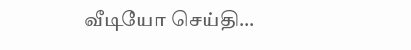வீடியோ செய்தி...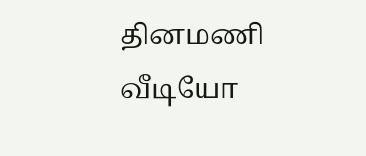தினமணி வீடியோ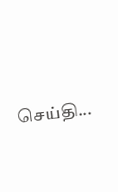செய்தி...